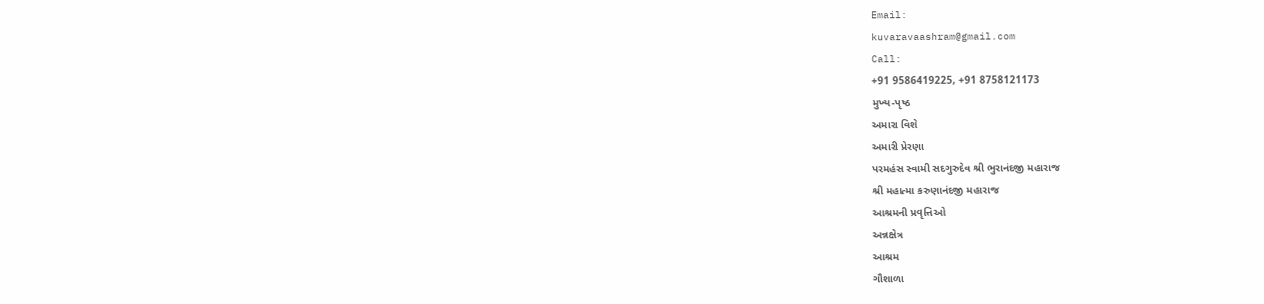Email:
kuvaravaashram@gmail.com
Call:
+91 9586419225, +91 8758121173
મુખ્ય-પૃષ્ઠ
અમારા વિશે
અમારી પ્રેરણા
પરમહંસ સ્વામી સદગુરુદેવ શ્રી ભુરાનંદજી મહારાજ
શ્રી મહાત્મા કરુણાનંદજી મહારાજ
આશ્રમની પ્રવૃત્તિઓ
અન્નક્ષેત્ર
આશ્રમ
ગૌશાળા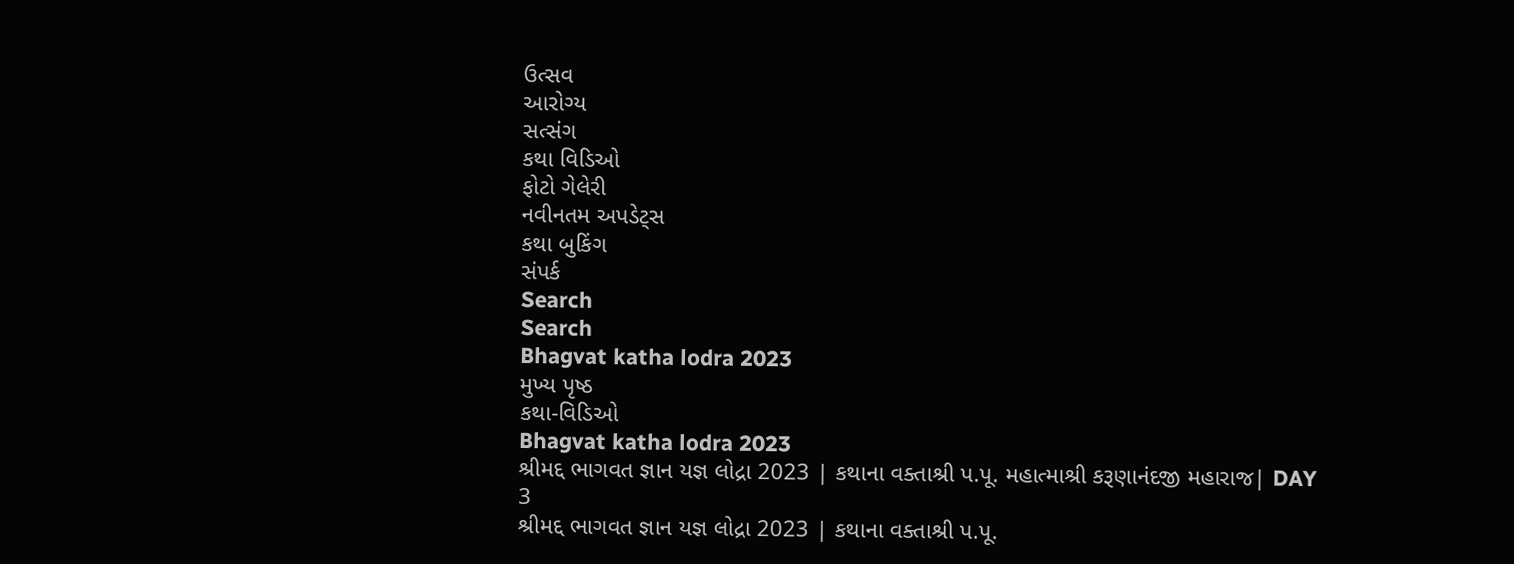ઉત્સવ
આરોગ્ય
સત્સંગ
કથા વિડિઓ
ફોટો ગેલેરી
નવીનતમ અપડેટ્સ
કથા બુકિંગ
સંપર્ક
Search
Search
Bhagvat katha lodra 2023
મુખ્ય પૃષ્ઠ
કથા-વિડિઓ
Bhagvat katha lodra 2023
શ્રીમદ્દ ભાગવત જ્ઞાન યજ્ઞ લોદ્રા 2023 | કથાના વક્તાશ્રી પ.પૂ. મહાત્માશ્રી કરૂણાનંદજી મહારાજ| DAY 3
શ્રીમદ્દ ભાગવત જ્ઞાન યજ્ઞ લોદ્રા 2023 | કથાના વક્તાશ્રી પ.પૂ.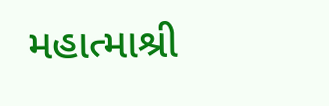મહાત્માશ્રી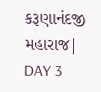કરૂણાનંદજી મહારાજ| DAY 3